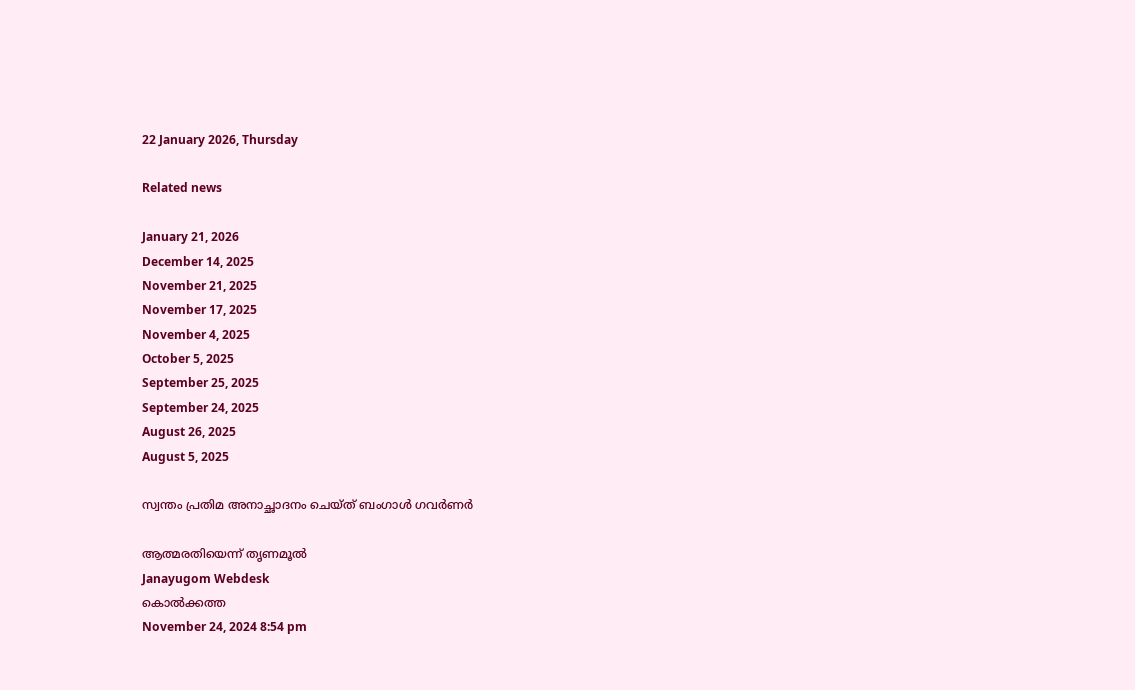22 January 2026, Thursday

Related news

January 21, 2026
December 14, 2025
November 21, 2025
November 17, 2025
November 4, 2025
October 5, 2025
September 25, 2025
September 24, 2025
August 26, 2025
August 5, 2025

സ്വന്തം പ്രതിമ അനാച്ഛാദനം ചെയ‍്ത് ബംഗാള്‍ ഗവര്‍ണര്‍

ആത്മരതിയെന്ന് തൃണമൂല്‍
Janayugom Webdesk
കൊല്‍ക്കത്ത
November 24, 2024 8:54 pm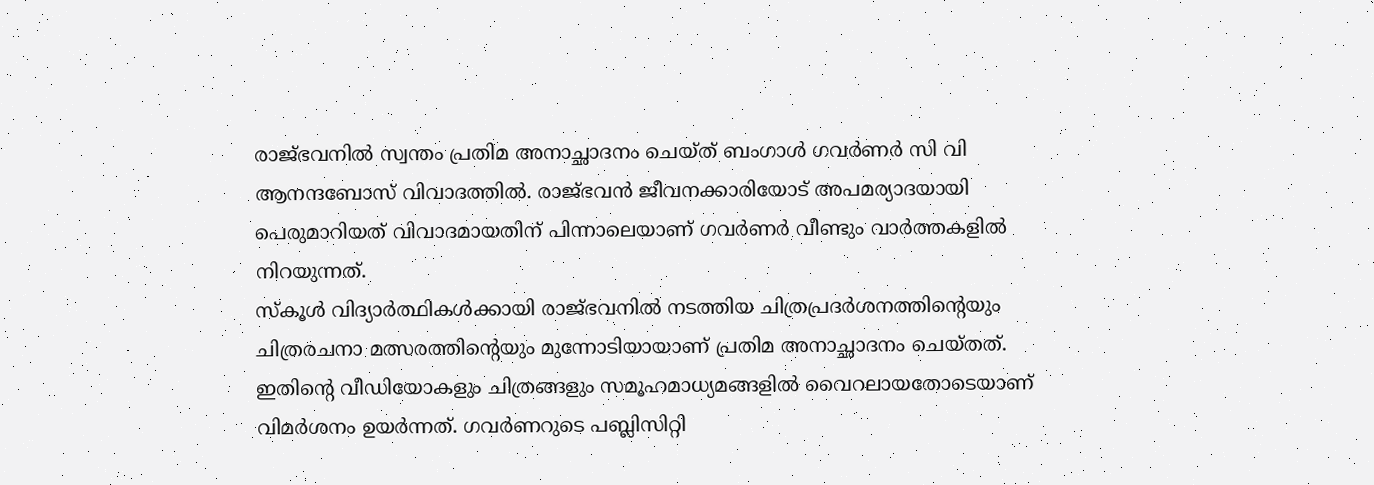രാജ്ഭവനില്‍ സ്വന്തം പ്രതിമ അനാച്ഛാദനം ചെയ‍്ത് ബംഗാള്‍ ഗവര്‍ണര്‍ സി വി ആനന്ദബോസ് വിവാദത്തില്‍. രാജ്ഭവന്‍ ജീവനക്കാരിയോട് അപമര്യാദയായി പെരുമാറിയത് വിവാദമായതിന് പിന്നാലെയാണ് ഗവര്‍ണര്‍ വീണ്ടും വാര്‍ത്തകളില്‍ നിറയുന്നത്.
സ‍്കൂള്‍ വിദ്യാര്‍ത്ഥികള്‍ക്കായി രാജ്ഭവനില്‍ നടത്തിയ ചിത്രപ്രദര്‍ശനത്തിന്റെയും ചിത്രരചനാ മത്സരത്തിന്റെയും മുന്നോടിയായാണ് പ്രതിമ അനാച്ഛാദനം ചെയ‍്തത്. ഇതിന്റെ വീഡിയോകളും ചിത്രങ്ങളും സമൂഹമാധ്യമങ്ങളില്‍ വൈറലായതോടെയാണ് വിമര്‍ശനം ഉയര്‍ന്നത്. ഗവര്‍ണറുടെ പബ്ലിസിറ്റി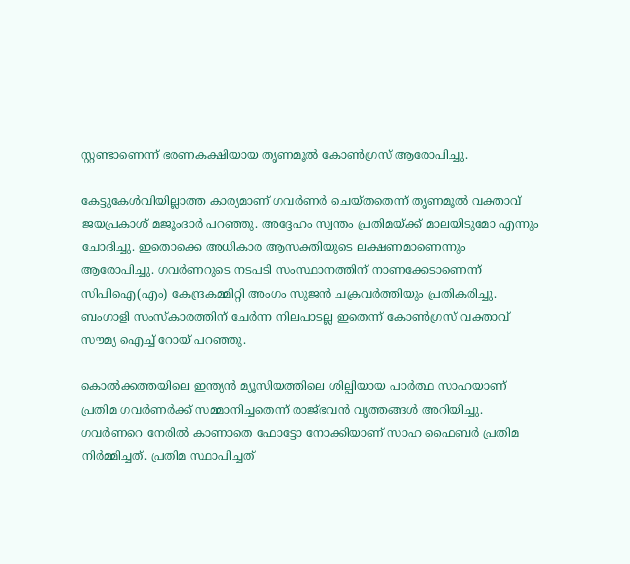സ്റ്റണ്ടാണെന്ന് ഭരണകക്ഷിയായ തൃണമൂല്‍ കോണ്‍ഗ്രസ് ആരോപിച്ചു.

കേട്ടുകേള്‍വിയില്ലാത്ത കാര്യമാണ് ഗവര്‍ണര്‍ ചെയ‍്തതെന്ന് തൃണമൂല്‍ വക്താവ് ജയപ്രകാശ് മജൂംദാര്‍ പറഞ്ഞു. അദ്ദേഹം സ്വന്തം പ്രതിമയ‍്ക്ക് മാലയിടുമോ എന്നും ചോദിച്ചു. ഇതൊക്കെ അധികാര ആസക്തിയുടെ ലക്ഷണമാണെന്നും ആരോപിച്ചു. ഗവര്‍ണറുടെ നടപടി സംസ്ഥാനത്തിന് നാണക്കേടാണെന്ന് സിപിഐ(എം) കേന്ദ്രകമ്മിറ്റി അംഗം സുജന്‍ ചക്രവര്‍ത്തിയും പ്രതികരിച്ചു. ബംഗാളി സംസ‍്കാരത്തിന് ചേര്‍ന്ന നിലപാടല്ല ഇതെന്ന് കോണ്‍ഗ്രസ് വക്താവ് സൗമ്യ ഐച്ച് റോയ് പറഞ്ഞു.

കൊല്‍ക്കത്തയിലെ ഇന്ത്യന്‍ മ്യൂസിയത്തിലെ ശില്പിയായ പാര്‍ത്ഥ സാഹയാണ് പ്രതിമ ഗവര്‍ണര്‍ക്ക് സമ്മാനിച്ചതെന്ന് രാജ്ഭവന്‍ വൃത്തങ്ങള്‍ അറിയിച്ചു. ഗവര്‍ണറെ നേരില്‍ കാണാതെ ഫോട്ടോ നോക്കിയാണ് സാഹ ഫൈബര്‍ പ്രതിമ നിര്‍മ്മിച്ചത്. പ്രതിമ സ്ഥാപിച്ചത്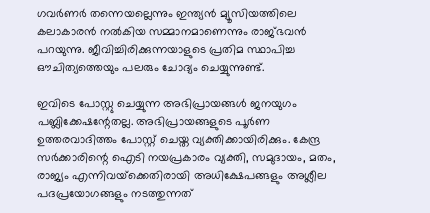ഗവര്‍ണര്‍ തന്നെയല്ലെന്നും ഇന്ത്യന്‍ മ്യൂസിയത്തിലെ കലാകാരന്‍ നല്‍കിയ സമ്മാനമാണെന്നും രാജ്ഭവന്‍ പറയുന്നു. ജീവിച്ചിരിക്കുന്നയാളുടെ പ്രതിമ സ്ഥാപിച്ച ഔചിത്യത്തെയും പലരും ചോദ്യം ചെയ്യുന്നുണ്ട്.

ഇവിടെ പോസ്റ്റു ചെയ്യുന്ന അഭിപ്രായങ്ങള്‍ ജനയുഗം പബ്ലിക്കേഷന്റേതല്ല. അഭിപ്രായങ്ങളുടെ പൂര്‍ണ ഉത്തരവാദിത്തം പോസ്റ്റ് ചെയ്ത വ്യക്തിക്കായിരിക്കും. കേന്ദ്ര സര്‍ക്കാരിന്റെ ഐടി നയപ്രകാരം വ്യക്തി, സമുദായം, മതം, രാജ്യം എന്നിവയ്‌ക്കെതിരായി അധിക്ഷേപങ്ങളും അശ്ലീല പദപ്രയോഗങ്ങളും നടത്തുന്നത്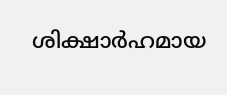ശിക്ഷാര്‍ഹമായ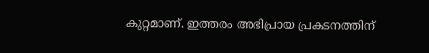കുറ്റമാണ്. ഇത്തരം അഭിപ്രായ പ്രകടനത്തിന്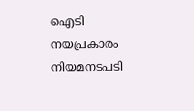ഐടി നയപ്രകാരം നിയമനടപടി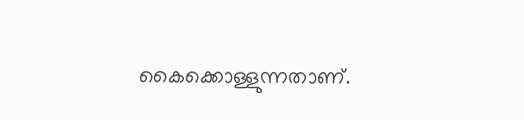കൈക്കൊള്ളുന്നതാണ്.